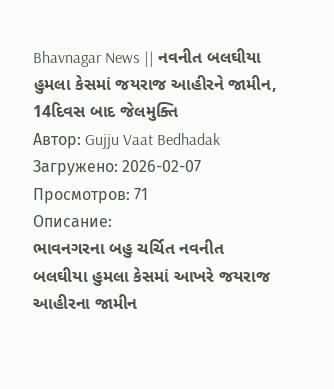Bhavnagar News || નવનીત બલઘીયા હુમલા કેસમાં જયરાજ આહીરને જામીન, 14દિવસ બાદ જેલમુક્તિ
Автор: Gujju Vaat Bedhadak
Загружено: 2026-02-07
Просмотров: 71
Описание:
ભાવનગરના બહુ ચર્ચિત નવનીત બલઘીયા હુમલા કેસમાં આખરે જયરાજ આહીરના જામીન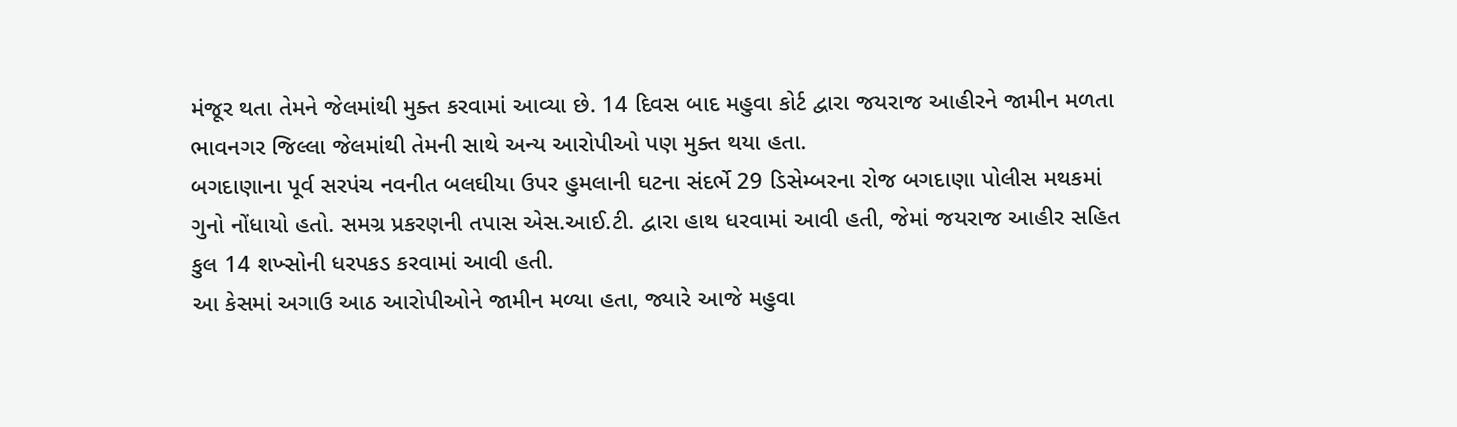મંજૂર થતા તેમને જેલમાંથી મુક્ત કરવામાં આવ્યા છે. 14 દિવસ બાદ મહુવા કોર્ટ દ્વારા જયરાજ આહીરને જામીન મળતા ભાવનગર જિલ્લા જેલમાંથી તેમની સાથે અન્ય આરોપીઓ પણ મુક્ત થયા હતા.
બગદાણાના પૂર્વ સરપંચ નવનીત બલઘીયા ઉપર હુમલાની ઘટના સંદર્ભે 29 ડિસેમ્બરના રોજ બગદાણા પોલીસ મથકમાં ગુનો નોંધાયો હતો. સમગ્ર પ્રકરણની તપાસ એસ.આઈ.ટી. દ્વારા હાથ ધરવામાં આવી હતી, જેમાં જયરાજ આહીર સહિત કુલ 14 શખ્સોની ધરપકડ કરવામાં આવી હતી.
આ કેસમાં અગાઉ આઠ આરોપીઓને જામીન મળ્યા હતા, જ્યારે આજે મહુવા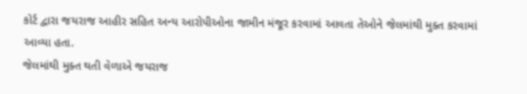કોર્ટ દ્વારા જયરાજ આહીર સહિત અન્ય આરોપીઓના જામીન મંજૂર કરવામાં આવતા તેઓને જેલમાંથી મુક્ત કરવામાં આવ્યા હતા.
જેલમાંથી મુક્ત થતી વેળાએ જયરાજ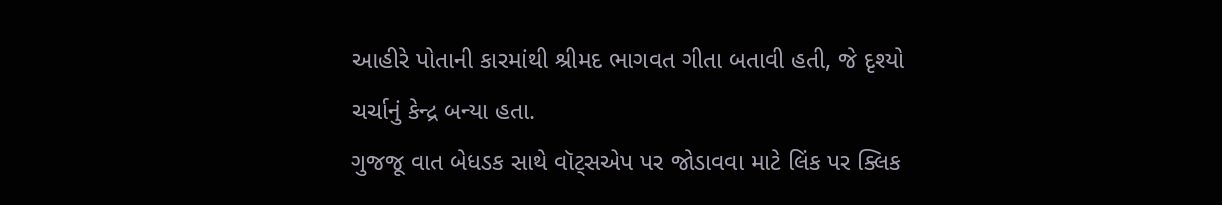આહીરે પોતાની કારમાંથી શ્રીમદ ભાગવત ગીતા બતાવી હતી, જે દૃશ્યો ચર્ચાનું કેન્દ્ર બન્યા હતા.
ગુજજૂ વાત બેધડક સાથે વૉટ્સએપ પર જોડાવવા માટે લિંક પર ક્લિક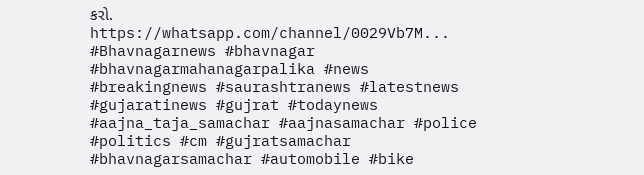કરો.
https://whatsapp.com/channel/0029Vb7M...
#Bhavnagarnews #bhavnagar #bhavnagarmahanagarpalika #news #breakingnews #saurashtranews #latestnews #gujaratinews #gujrat #todaynews #aajna_taja_samachar #aajnasamachar #police #politics #cm #gujratsamachar #bhavnagarsamachar #automobile #bike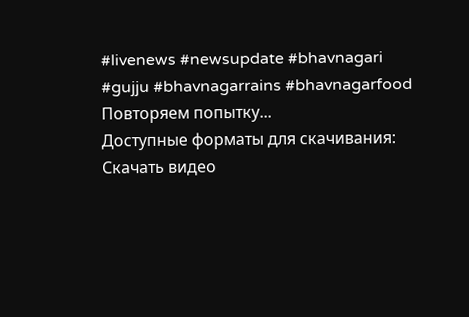#livenews #newsupdate #bhavnagari #gujju #bhavnagarrains #bhavnagarfood
Повторяем попытку...
Доступные форматы для скачивания:
Скачать видео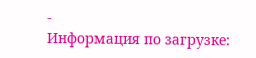-
Информация по загрузке: